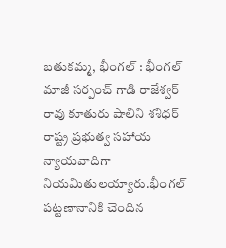బతుకమ్మ, భీంగల్ : భీంగల్ మాజీ సర్పంచ్ గాడి రాజేశ్వర్ రావు కూతురు షాలిని శశిధర్ రాష్ట్ర ప్రభుత్వ సహాయ
న్యాయవాదిగా నియమితులయ్యారు.భీంగల్ పట్టణానానికి చెందిన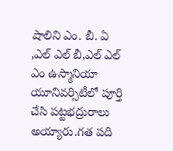షాలిని ఎం. బీ. ఏ ,ఎల్ ఎల్ బీ,ఎల్ ఎల్ ఎం ఉస్మానియా యూనివర్సిటీలో పూర్తి చేసి పట్టభద్రురాలు అయ్యారు.గత పది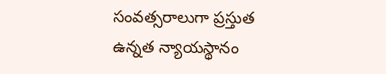సంవత్సరాలుగా ప్రస్తుత ఉన్నత న్యాయస్థానం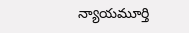న్యాయమూర్తి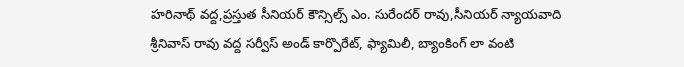హరినాథ్ వద్ద,ప్రస్తుత సీనియర్ కౌన్సిల్స్ ఎం. సురేందర్ రావు,సీనియర్ న్యాయవాది శ్రీనివాస్ రావు వద్ద సర్వీస్ అండ్ కార్పొరేట్, ఫ్యామిలీ, బ్యాంకింగ్ లా వంటి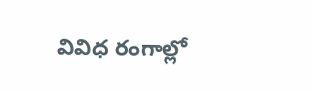వివిధ రంగాల్లో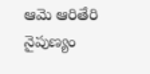ఆమె ఆరితేరి నైపుణ్యం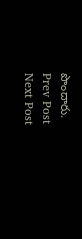పొందారు.
Prev Post
Next Post